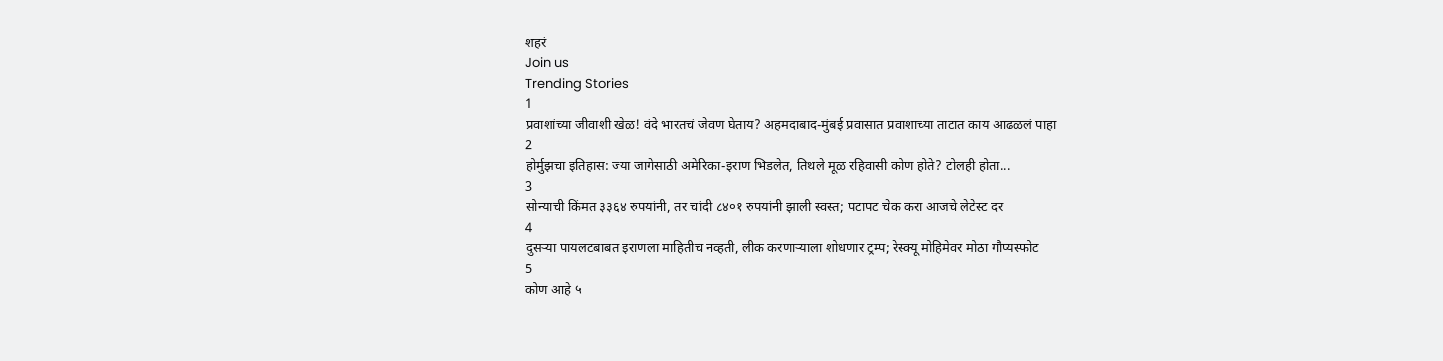शहरं
Join us
Trending Stories
1
प्रवाशांच्या जीवाशी खेळ! वंदे भारतचं जेवण घेताय? अहमदाबाद-मुंबई प्रवासात प्रवाशाच्या ताटात काय आढळलं पाहा
2
होर्मुझचा इतिहास: ज्या जागेसाठी अमेरिका-इराण भिडलेत, तिथले मूळ रहिवासी कोण होते? टोलही होता...
3
सोन्याची किंमत ३३६४ रुपयांनी, तर चांदी ८४०१ रुपयांनी झाली स्वस्त; पटापट चेक करा आजचे लेटेस्ट दर
4
दुसऱ्या पायलटबाबत इराणला माहितीच नव्हती, लीक करणाऱ्याला शोधणार ट्रम्प; रेस्क्यू मोहिमेवर मोठा गौप्यस्फोट
5
कोण आहे ५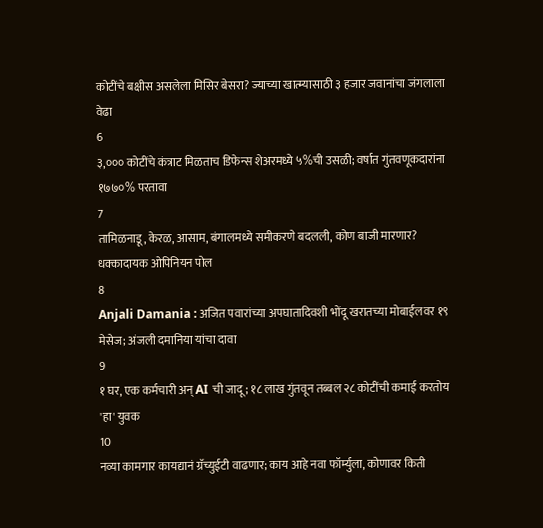कोटींचे बक्षीस असलेला मिसिर बेसरा? ज्याच्या खात्म्यासाठी ३ हजार जवानांचा जंगलाला वेढा
6
३,००० कोटींचे कंत्राट मिळताच डिफेन्स शेअरमध्ये ५%ची उसळी; वर्षात गुंतवणूकदारांना १७७०% परतावा
7
तामिळनाडू, केरळ, आसाम, बंगालमध्ये समीकरणे बदलली, कोण बाजी मारणार? धक्कादायक ओपिनियन पोल
8
Anjali Damania : अजित पवारांच्या अपघातादिवशी भोंदू खरातच्या मोबाईलवर १९ मेसेज; अंजली दमानिया यांचा दावा
9
१ घर, एक कर्मचारी अन् AI ची जादू; १८ लाख गुंतवून तब्बल २८ कोटींची कमाई करतोय 'हा' युवक
10
नव्या कामगार कायद्यानं ग्रॅच्युईटी वाढणार; काय आहे नवा फॉर्म्युला, कोणावर किती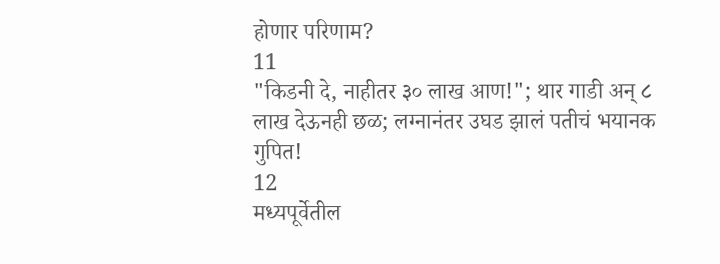होणार परिणाम?
11
"किडनी दे, नाहीतर ३० लाख आण!"; थार गाडी अन् ८ लाख देऊनही छळ; लग्नानंतर उघड झालं पतीचं भयानक गुपित!
12
मध्यपूर्वेतील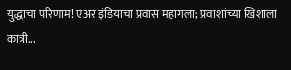युद्धाचा परिणाम! एअर इंडियाचा प्रवास महागला; प्रवाशांच्या खिशाला कात्री...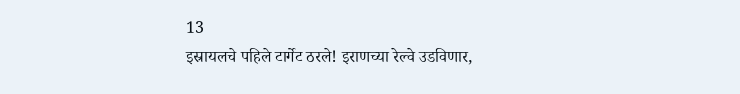13
इस्रायलचे पहिले टार्गेट ठरले! इराणच्या रेल्वे उडविणार,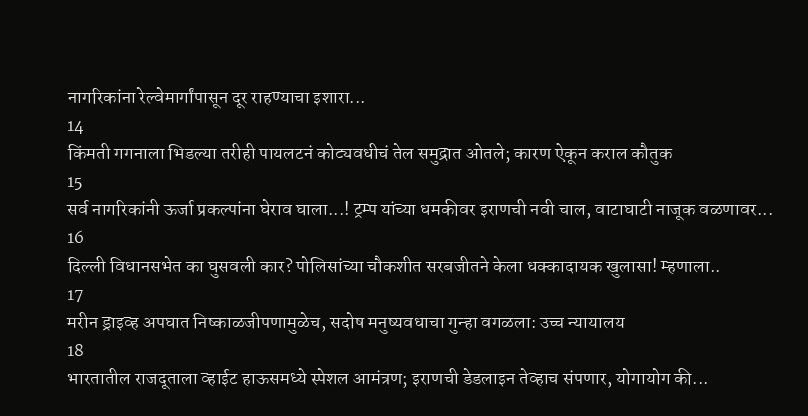नागरिकांना रेल्वेमार्गांपासून दूर राहण्याचा इशारा...
14
किंमती गगनाला भिडल्या तरीही पायलटनं कोट्यवधीचं तेल समुद्रात ओतले; कारण ऐकून कराल कौतुक
15
सर्व नागरिकांनी ऊर्जा प्रकल्पांना घेराव घाला...! ट्रम्प यांच्या धमकीवर इराणची नवी चाल, वाटाघाटी नाजूक वळणावर...
16
दिल्ली विधानसभेत का घुसवली कार? पोलिसांच्या चौकशीत सरबजीतने केला धक्कादायक खुलासा! म्हणाला..
17
मरीन ड्राइव्ह अपघात निष्काळजीपणामुळेच, सदोष मनुष्यवधाचा गुन्हा वगळला: उच्च न्यायालय
18
भारतातील राजदूताला व्हाईट हाऊसमध्ये स्पेशल आमंत्रण; इराणची डेडलाइन तेव्हाच संपणार, योगायोग की...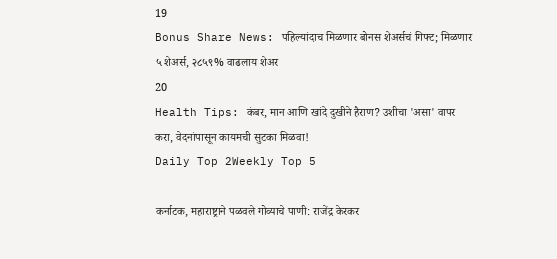19
Bonus Share News: पहिल्यांदाच मिळणार बोनस शेअर्सचं गिफ्ट; मिळणार ५ शेअर्स, २८५९% वाढलाय शेअर
20
Health Tips: कंबर, मान आणि खांदे दुखीने हैराण? उशीचा 'असा' वापर करा, वेदनांपासून कायमची सुटका मिळवा!
Daily Top 2Weekly Top 5

कर्नाटक, महाराष्ट्राने पळवले गोव्याचे पाणी: राजेंद्र केरकर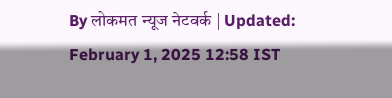By लोकमत न्यूज नेटवर्क | Updated: February 1, 2025 12:58 IST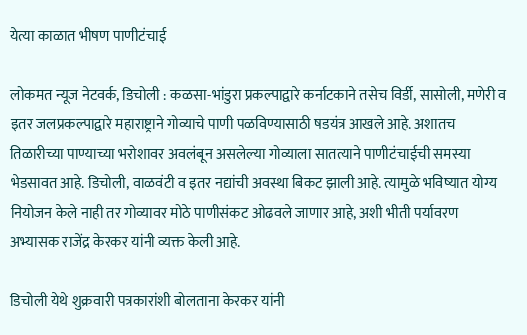येत्या काळात भीषण पाणीटंचाई

लोकमत न्यूज नेटवर्क, डिचोली : कळसा-भांडुरा प्रकल्पाद्वारे कर्नाटकाने तसेच विर्डी, सासोली, मणेरी व इतर जलप्रकल्पाद्वारे महाराष्ट्राने गोव्याचे पाणी पळविण्यासाठी षडयंत्र आखले आहे. अशातच तिळारीच्या पाण्याच्या भरोशावर अवलंबून असलेल्या गोव्याला सातत्याने पाणीटंचाईची समस्या भेडसावत आहे. डिचोली, वाळवंटी व इतर नद्यांची अवस्था बिकट झाली आहे. त्यामुळे भविष्यात योग्य नियोजन केले नाही तर गोव्यावर मोठे पाणीसंकट ओढवले जाणार आहे, अशी भीती पर्यावरण अभ्यासक राजेंद्र केरकर यांनी व्यक्त केली आहे.

डिचोली येथे शुक्रवारी पत्रकारांशी बोलताना केरकर यांनी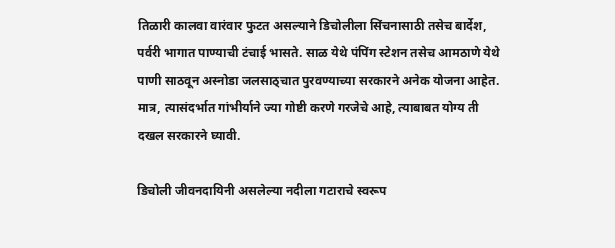तिळारी कालवा वारंवार फुटत असल्याने डिचोलीला सिंचनासाठी तसेच बार्देश, पर्वरी भागात पाण्याची टंचाई भासते. साळ येथे पंपिंग स्टेशन तसेच आमठाणे येथे पाणी साठवून अस्नोडा जलसाठ्चात पुरवण्याच्या सरकारने अनेक योजना आहेत. मात्र, त्यासंदर्भात गांभीर्याने ज्या गोष्टी करणे गरजेचे आहे, त्याबाबत योग्य ती दखल सरकारने घ्यावी.

डिचोली जीवनदायिनी असलेल्या नदीला गटाराचे स्वरूप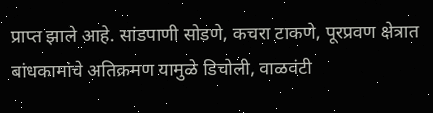प्राप्त झाले आहे. सांडपाणी सोडणे, कचरा टाकणे, पूरप्रवण क्षेत्रात बांधकामांचे अतिक्रमण यामुळे डिचोली, वाळवंटी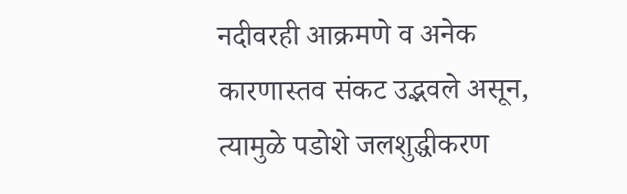नदीवरही आक्रमणे व अनेक कारणास्तव संकट उद्भवले असून, त्यामुळे पडोशे जलशुद्धीकरण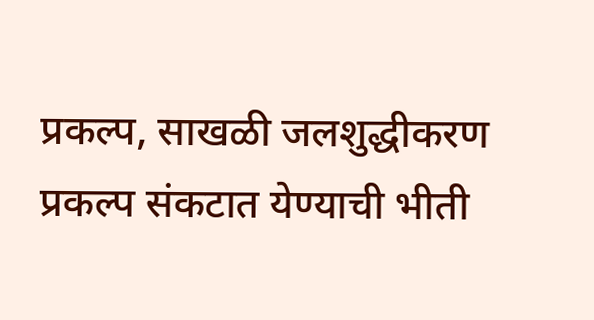प्रकल्प, साखळी जलशुद्धीकरण प्रकल्प संकटात येण्याची भीती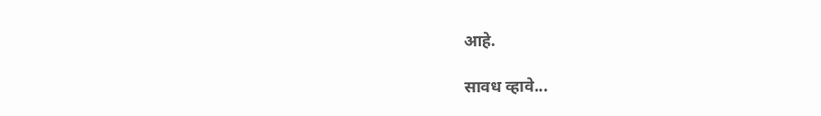आहे.

सावध व्हावे...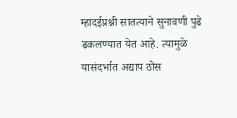म्हादईप्रश्नी सातत्याने सुनावणी पुढे ढकलण्यात येत आहे. त्यामुळे यासंदर्भात अद्याप ठोस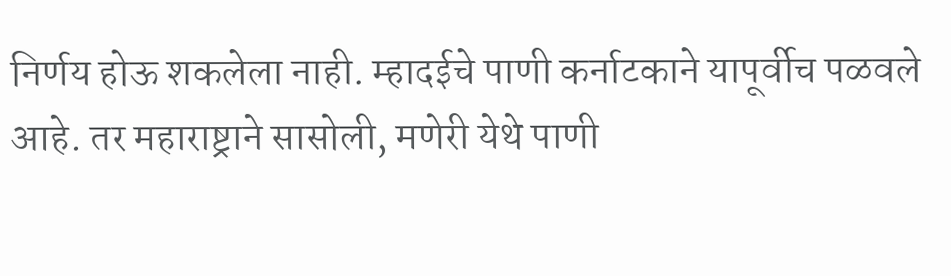निर्णय होऊ शकलेला नाही. म्हादईचे पाणी कर्नाटकाने यापूर्वीच पळवले आहे. तर महाराष्ट्राने सासोली, मणेरी येथे पाणी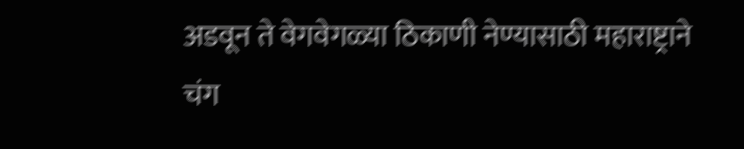अडवून ते वेगवेगळ्या ठिकाणी नेण्यासाठी महाराष्ट्राने चंग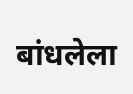बांधलेला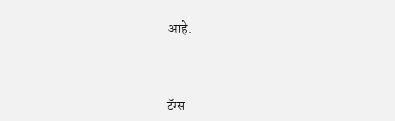आहे.



टॅग्स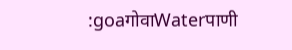:goaगोवाWaterपाणी